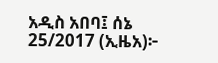አዲስ አበባ፤ ሰኔ 25/2017 (ኢዜአ)፦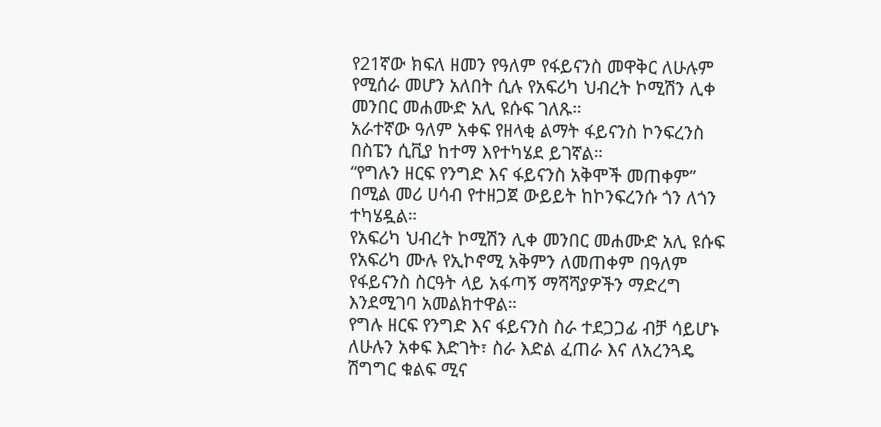የ21ኛው ክፍለ ዘመን የዓለም የፋይናንስ መዋቅር ለሁሉም የሚሰራ መሆን አለበት ሲሉ የአፍሪካ ህብረት ኮሚሽን ሊቀ መንበር መሐሙድ አሊ ዩሱፍ ገለጹ።
አራተኛው ዓለም አቀፍ የዘላቂ ልማት ፋይናንስ ኮንፍረንስ በስፔን ሲቪያ ከተማ እየተካሄደ ይገኛል።
“የግሉን ዘርፍ የንግድ እና ፋይናንስ አቅሞች መጠቀም” በሚል መሪ ሀሳብ የተዘጋጀ ውይይት ከኮንፍረንሱ ጎን ለጎን ተካሄዷል።
የአፍሪካ ህብረት ኮሚሽን ሊቀ መንበር መሐሙድ አሊ ዩሱፍ የአፍሪካ ሙሉ የኢኮኖሚ አቅምን ለመጠቀም በዓለም የፋይናንስ ስርዓት ላይ አፋጣኝ ማሻሻያዎችን ማድረግ እንደሚገባ አመልክተዋል።
የግሉ ዘርፍ የንግድ እና ፋይናንስ ስራ ተደጋጋፊ ብቻ ሳይሆኑ ለሁሉን አቀፍ እድገት፣ ስራ እድል ፈጠራ እና ለአረንጓዴ ሽግግር ቁልፍ ሚና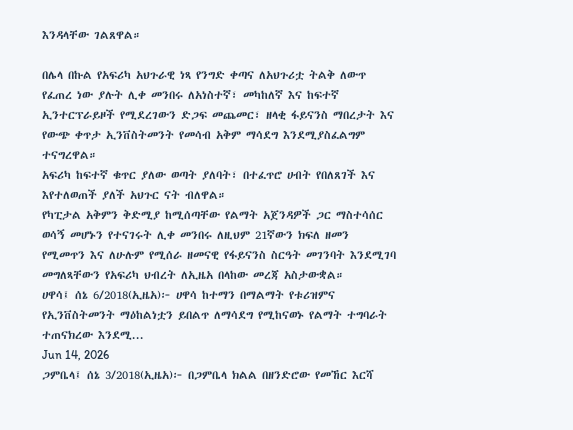እንዳላቸው ገልጸዋል።

በሌላ በኩል የአፍሪካ አህጉራዊ ነጻ የንግድ ቀጣና ለአህጉሪቷ ትልቅ ለውጥ የፈጠረ ነው ያሉት ሊቀ መንበሩ ለአነስተኛ፣ መካከለኛ እና ከፍተኛ ኢንተርፕራይዞች የሚደረገውን ድጋፍ መጨመር፣ ዘላቂ ፋይናንስ ማበረታት እና የውጭ ቀጥታ ኢንቨስትመንት የመሳብ አቅም ማሳደግ እንደሚያስፈልግም ተናግረዋል።
አፍሪካ ከፍተኛ ቁጥር ያለው ወጣት ያለባት፣ በተፈጥሮ ሀብት የበለጸገች እና እየተለወጠች ያለች አህጉር ናት ብለዋል።
የካፒታል አቅምን ቅድሚያ ከሚሰጣቸው የልማት አጀንዳዎች ጋር ማስተሳሰር ወሳኝ መሆኑን የተናገሩት ሊቀ መንበሩ ለዚህም 21ኛውን ክፍለ ዘመን የሚመጥን እና ለሁሉም የሚሰራ ዘመናዊ የፋይናንስ ስርዓት መገንባት እንደሚገባ መግለጻቸውን የአፍሪካ ህብረት ለኢዜአ በላከው መረጃ አስታውቋል።
ሀዋሳ፤ ሰኔ 6/2018(ኢዜአ)፦ ሀዋሳ ከተማን በማልማት የቱሪዝምና የኢንቨስትመንት ማዕከልነቷን ይበልጥ ለማሳደግ የሚከናወኑ የልማት ተግባራት ተጠናክረው እንደሚ...
Jun 14, 2026
ጋምቤላ፤ ሰኔ 3/2018(ኢዜአ)፦ በጋምቤላ ክልል በዘንድሮው የመኸር እርሻ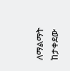ለማልማት ከታቀደው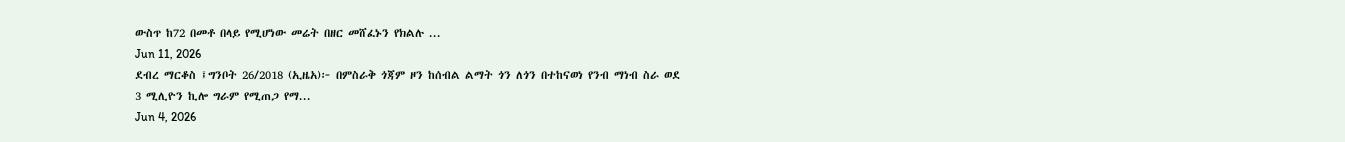ውስጥ ከ72 በመቶ በላይ የሚሆነው መሬት በዘር መሸፈኑን የክልሉ ...
Jun 11, 2026
ደብረ ማርቆስ ፤ግንቦት 26/2018 (ኢዜአ)፦ በምስራቅ ጎጃም ዞን ከሰብል ልማት ጎን ለጎን በተከናወነ የንብ ማነብ ስራ ወደ 3 ሚሊዮን ኪሎ ግራም የሚጠጋ የማ...
Jun 4, 2026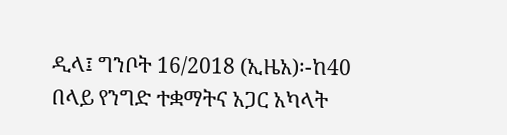ዲላ፤ ግንቦት 16/2018 (ኢዜአ)፡-ከ40 በላይ የንግድ ተቋማትና አጋር አካላት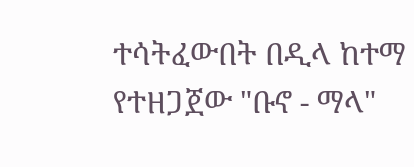ተሳትፈውበት በዲላ ከተማ የተዘጋጀው "ቡኖ - ማላ"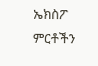ኤክስፖ ምርቶችን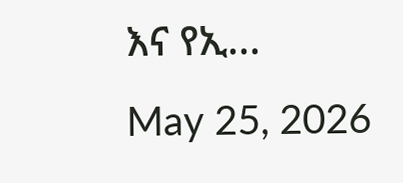እና የኢ...
May 25, 2026